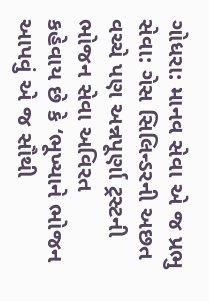ગોધરા: માનવ સેવા એ જ પ્રભુ સેવા: ગેસ સિલિન્ડરની અછત વચ્ચે પણ અન્નપૂર્ણા ટ્રસ્ટની ભોજન સેવા અવિરત
કહેવાય છે કે ‘ભૂખ્યાને ભોજન આપવું એ જ સૌથી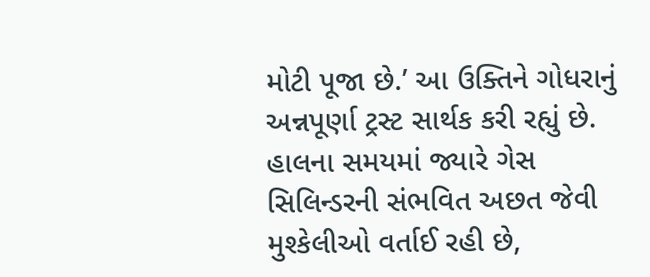મોટી પૂજા છે.’ આ ઉક્તિને ગોધરાનું અન્નપૂર્ણા ટ્રસ્ટ સાર્થક કરી રહ્યું છે. હાલના સમયમાં જ્યારે ગેસ સિલિન્ડરની સંભવિત અછત જેવી મુશ્કેલીઓ વર્તાઈ રહી છે,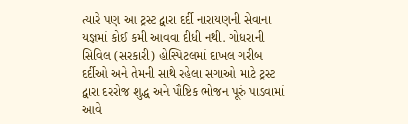ત્યારે પણ આ ટ્રસ્ટ દ્વારા દર્દી નારાયણની સેવાના યજ્ઞમાં કોઈ કમી આવવા દીધી નથી. ગોધરાની સિવિલ (સરકારી) હોસ્પિટલમાં દાખલ ગરીબ દર્દીઓ અને તેમની સાથે રહેલા સગાઓ માટે ટ્રસ્ટ દ્વારા દરરોજ શુદ્ધ અને પૌષ્ટિક ભોજન પૂરું પાડવામાં આવે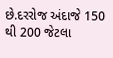છે.દરરોજ અંદાજે 150 થી 200 જેટલા